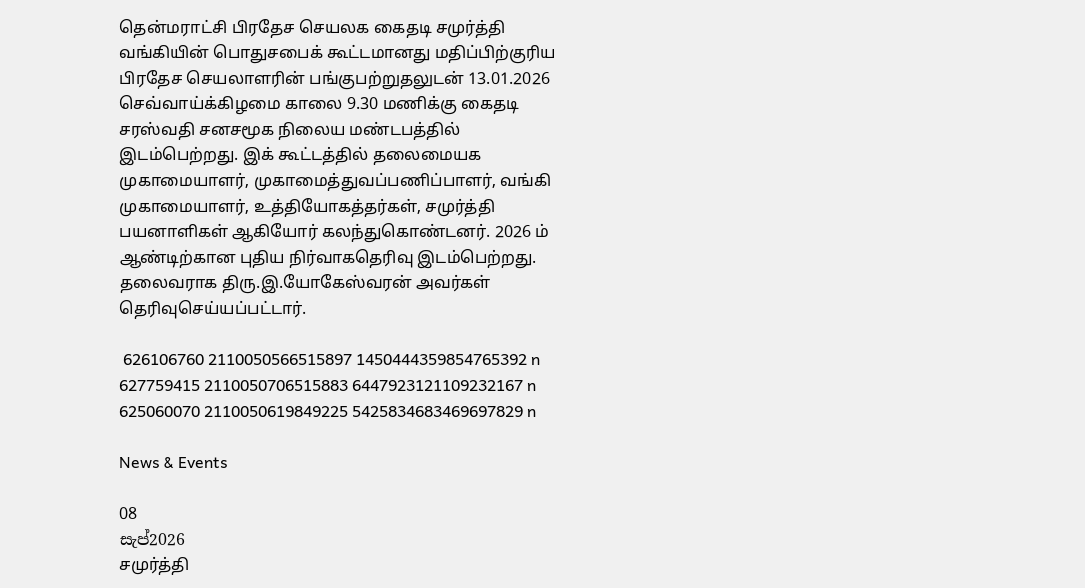தென்மராட்சி பிரதேச செயலக கைதடி சமுர்த்தி வங்கியின் பொதுசபைக் கூட்டமானது மதிப்பிற்குரிய பிரதேச செயலாளரின் பங்குபற்றுதலுடன் 13.01.2026 செவ்வாய்க்கிழமை காலை 9.30 மணிக்கு கைதடி சரஸ்வதி சனசமூக நிலைய மண்டபத்தில் இடம்பெற்றது. இக் கூட்டத்தில் தலைமையக முகாமையாளர், முகாமைத்துவப்பணிப்பாளர், வங்கி முகாமையாளர், உத்தியோகத்தர்கள், சமுர்த்தி பயனாளிகள் ஆகியோர் கலந்துகொண்டனர். 2026 ம் ஆண்டிற்கான புதிய நிர்வாகதெரிவு இடம்பெற்றது. தலைவராக திரு.இ.யோகேஸ்வரன் அவர்கள் தெரிவுசெய்யப்பட்டார்.

 626106760 2110050566515897 1450444359854765392 n  627759415 2110050706515883 6447923121109232167 n  625060070 2110050619849225 5425834683469697829 n

News & Events

08
සැප්2026
சமுர்த்தி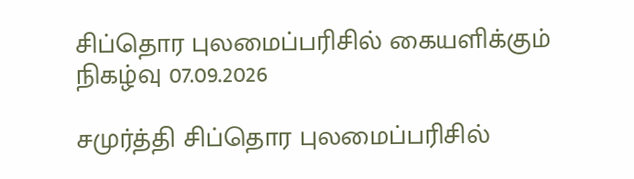சிப்தொர புலமைப்பரிசில் கையளிக்கும் நிகழ்வு 07.09.2026

சமுர்த்தி சிப்தொர புலமைப்பரிசில்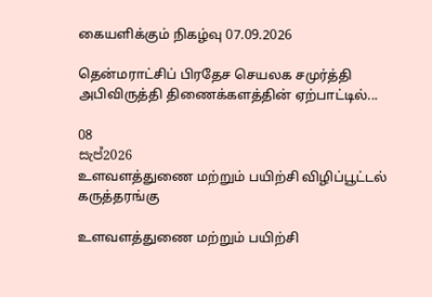கையளிக்கும் நிகழ்வு 07.09.2026

தென்மராட்சிப் பிரதேச செயலக சமுர்த்தி அபிவிருத்தி திணைக்களத்தின் ஏற்பாட்டில்...

08
සැප්2026
உளவளத்துணை மற்றும் பயிற்சி விழிப்பூட்டல் கருத்தரங்கு

உளவளத்துணை மற்றும் பயிற்சி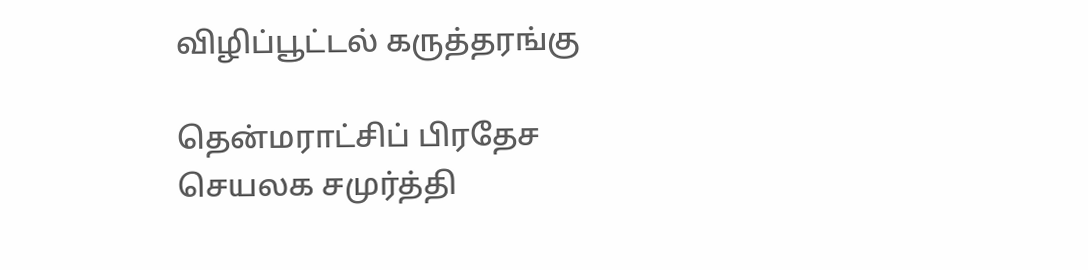விழிப்பூட்டல் கருத்தரங்கு

தென்மராட்சிப் பிரதேச செயலக சமுர்த்தி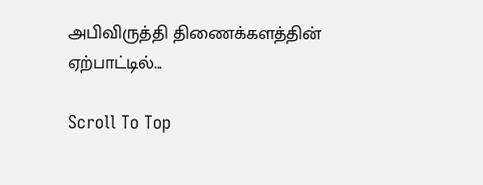அபிவிருத்தி திணைக்களத்தின் ஏற்பாட்டில்...

Scroll To Top